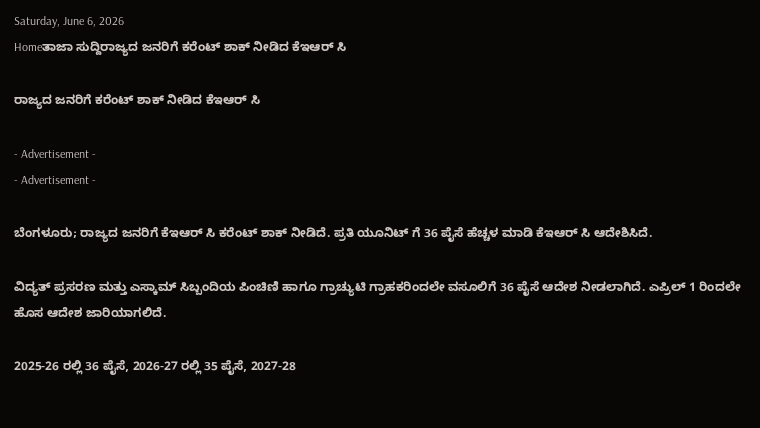Saturday, June 6, 2026
Homeತಾಜಾ ಸುದ್ದಿರಾಜ್ಯದ ಜನರಿಗೆ ಕರೆಂಟ್ ಶಾಕ್ ನೀಡಿದ ಕೆಇಆರ್ ಸಿ

ರಾಜ್ಯದ ಜನರಿಗೆ ಕರೆಂಟ್ ಶಾಕ್ ನೀಡಿದ ಕೆಇಆರ್ ಸಿ

- Advertisement -
- Advertisement -

ಬೆಂಗಳೂರು; ರಾಜ್ಯದ ಜನರಿಗೆ ಕೆಇಆರ್ ಸಿ ಕರೆಂಟ್ ಶಾಕ್ ನೀಡಿದೆ. ಪ್ರತಿ ಯೂನಿಟ್ ಗೆ 36 ಪೈಸೆ ಹೆಚ್ಚಳ ಮಾಡಿ ಕೆಇಆರ್ ಸಿ ಆದೇಶಿಸಿದೆ.

ವಿದ್ಯತ್ ಪ್ರಸರಣ ಮತ್ತು ಎಸ್ಕಾಮ‌್ ಸಿಬ್ಬಂದಿಯ ಪಿಂಚಿಣಿ ಹಾಗೂ ಗ್ರಾಚ್ಯುಟಿ ಗ್ರಾಹಕರಿಂದಲೇ ವಸೂಲಿಗೆ 36 ಪೈಸೆ ಆದೇಶ ನೀಡಲಾಗಿದೆ. ಎಪ್ರಿಲ್ 1 ರಿಂದಲೇ ಹೊಸ ಆದೇಶ ಜಾರಿಯಾಗಲಿದೆ.

2025-26 ರಲ್ಲಿ 36 ಪೈಸೆ, 2026-27 ರಲ್ಲಿ 35 ಪೈಸೆ, 2027-28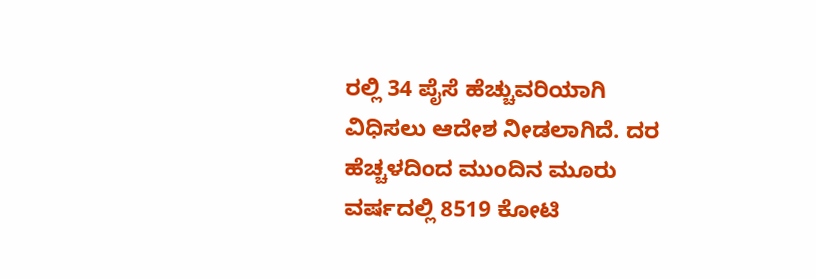ರಲ್ಲಿ 34 ಪೈಸೆ ಹೆಚ್ಚುವರಿಯಾಗಿ ವಿಧಿಸಲು ಆದೇಶ ನೀಡಲಾಗಿದೆ. ದರ ಹೆಚ್ಚಳದಿಂದ ಮುಂದಿನ ಮೂರು ವರ್ಷದಲ್ಲಿ 8519 ಕೋಟಿ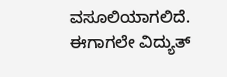ವಸೂಲಿಯಾಗಲಿದೆ. ಈಗಾಗಲೇ ವಿದ್ಯುತ್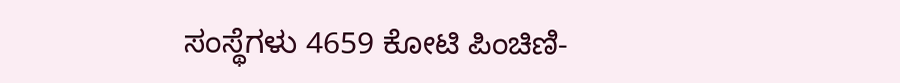ಸಂಸ್ಥೆಗಳು 4659 ಕೋಟಿ ಪಿಂಚಿಣಿ-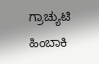ಗ್ರಾಚ್ಯುಟಿ ಹಿಂಬಾಕಿ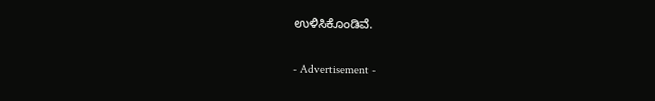ಉಳಿಸಿಕೊಂಡಿವೆ.

- Advertisement -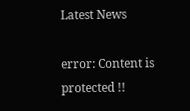Latest News

error: Content is protected !!